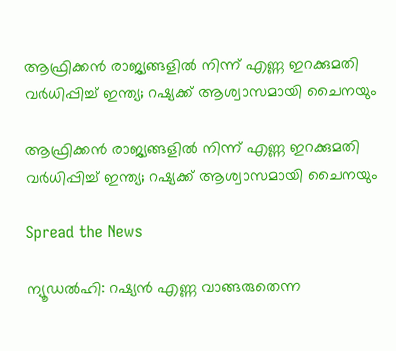ആഫ്രിക്കൻ രാജ്യങ്ങളിൽ നിന്ന് എണ്ണ ഇറക്കുമതി വർധിപ്പിച്ച് ഇന്ത്യ; റഷ്യക്ക് ആശ്വാസമായി ചൈനയും

ആഫ്രിക്കൻ രാജ്യങ്ങളിൽ നിന്ന് എണ്ണ ഇറക്കുമതി വർധിപ്പിച്ച് ഇന്ത്യ; റഷ്യക്ക് ആശ്വാസമായി ചൈനയും

Spread the News

ന്യൂഡൽഹി: റഷ്യൻ എണ്ണ വാങ്ങരുതെന്ന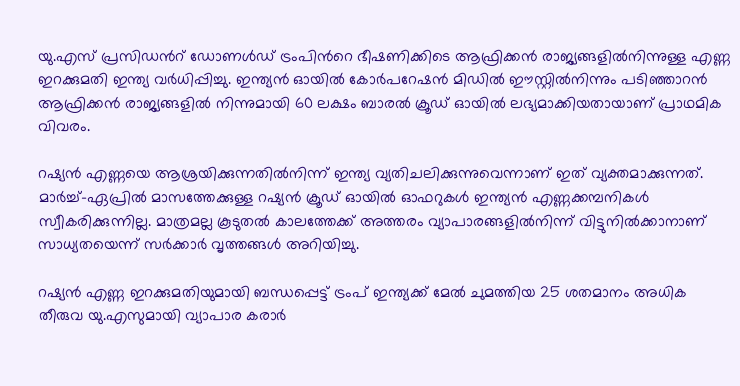യു.എസ് പ്രസിഡന്‍റ് ഡോണൾഡ് ട്രംപിന്‍റെ ഭീഷണിക്കിടെ ആഫ്രിക്കൻ രാജ്യങ്ങളിൽനിന്നുള്ള എണ്ണ ഇറക്കുമതി ഇന്ത്യ വർധിപ്പിച്ചു. ഇന്ത്യൻ ഓയിൽ കോർപറേഷൻ മിഡിൽ ഈസ്റ്റിൽനിന്നും പടിഞ്ഞാറൻ ആഫ്രിക്കൻ രാജ്യങ്ങളിൽ നിന്നുമായി 60 ലക്ഷം ബാരൽ ക്രൂഡ് ഓയിൽ ലഭ്യമാക്കിയതായാണ് പ്രാഥമിക വിവരം.

റഷ്യൻ എണ്ണയെ ആശ്രയിക്കുന്നതിൽനിന്ന് ഇന്ത്യ വ്യതിചലിക്കുന്നുവെന്നാണ് ഇത് വ്യക്തമാക്കുന്നത്. മാർച്ച്-ഏപ്രിൽ മാസത്തേക്കുള്ള റഷ്യൻ ക്രൂഡ് ഓയിൽ ഓഫറുകൾ ഇന്ത്യൻ എണ്ണക്കമ്പനികൾ സ്വീകരിക്കുന്നില്ല. മാത്രമല്ല കൂടുതൽ കാലത്തേക്ക് അത്തരം വ്യാപാരങ്ങളിൽനിന്ന് വിട്ടുനിൽക്കാനാണ് സാധ്യതയെന്ന് സർക്കാർ വൃത്തങ്ങൾ അറിയിച്ചു.

റഷ്യൻ എണ്ണ ഇറക്കുമതിയുമായി ബന്ധപ്പെട്ട് ട്രംപ് ഇന്ത്യക്ക് മേൽ ചുമത്തിയ 25 ശതമാനം അധിക തീരുവ യു.എസുമായി വ്യാപാര കരാർ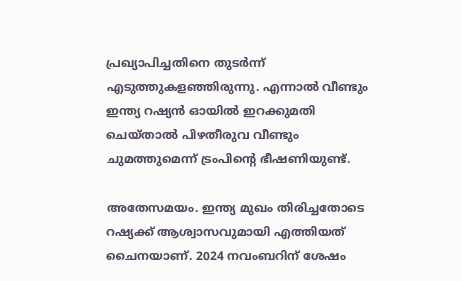പ്രഖ്യാപിച്ചതിനെ തുടർന്ന് എടുത്തുകളഞ്ഞിരുന്നു. എന്നാൽ വീണ്ടും ഇന്ത്യ റഷ്യൻ ഓയിൽ ഇറക്കുമതി ചെയ്താൽ പിഴതീരുവ വീണ്ടും ചുമത്തുമെന്ന് ട്രംപിന്‍റെ ഭീഷണിയുണ്ട്.

അതേസമയം. ഇന്ത്യ മുഖം തിരിച്ചതോടെ റഷ്യക്ക് ആശ്വാസവുമായി എത്തിയത് ചൈനയാണ്. 2024 നവംബറിന് ശേഷം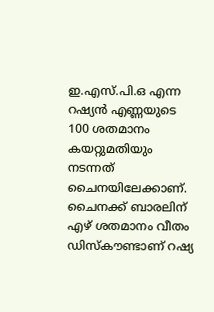ഇ.എസ്.പി.ഒ എന്ന റഷ്യൻ എണ്ണയുടെ 100 ശതമാനം കയറ്റുമതിയും നടന്നത് ചൈനയിലേക്കാണ്. ചൈനക്ക് ബാരലിന് എഴ് ശതമാനം വീതം ഡിസ്കൗണ്ടാണ് റഷ്യ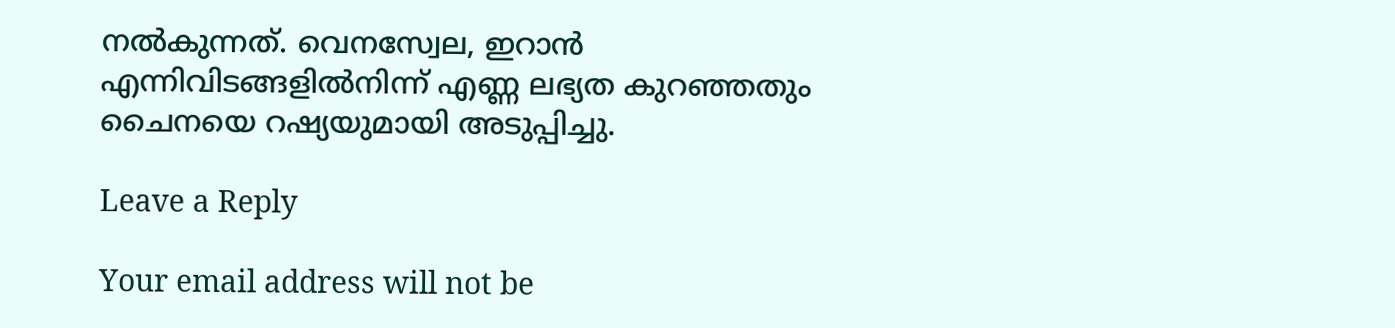നൽകുന്നത്. വെനസ്വേല, ഇറാൻ എന്നിവിടങ്ങളിൽനിന്ന് എണ്ണ ലഭ്യത കുറഞ്ഞതും ചൈനയെ റഷ്യയുമായി അടുപ്പിച്ചു.

Leave a Reply

Your email address will not be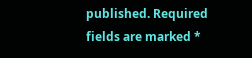published. Required fields are marked *